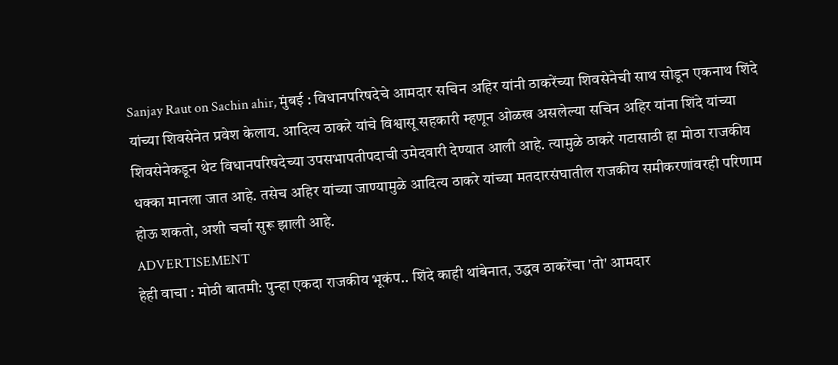Sanjay Raut on Sachin ahir, मुंबई : विधानपरिषदेचे आमदार सचिन अहिर यांनी ठाकरेंच्या शिवसेनेची साथ सोडून एकनाथ शिंदे यांच्या शिवसेनेत प्रवेश केलाय. आदित्य ठाकरे यांचे विश्वासू सहकारी म्हणून ओळख असलेल्या सचिन अहिर यांना शिंदे यांच्या शिवसेनेकडून थेट विधानपरिषदेच्या उपसभापतीपदाची उमेदवारी देण्यात आली आहे. त्यामुळे ठाकरे गटासाठी हा मोठा राजकीय धक्का मानला जात आहे. तसेच अहिर यांच्या जाण्यामुळे आदित्य ठाकरे यांच्या मतदारसंघातील राजकीय समीकरणांवरही परिणाम होऊ शकतो, अशी चर्चा सुरू झाली आहे.
ADVERTISEMENT
हेही वाचा : मोठी बातमी: पुन्हा एकदा राजकीय भूकंप.. शिंदे काही थांबेनात, उद्धव ठाकरेंचा 'तो' आमदार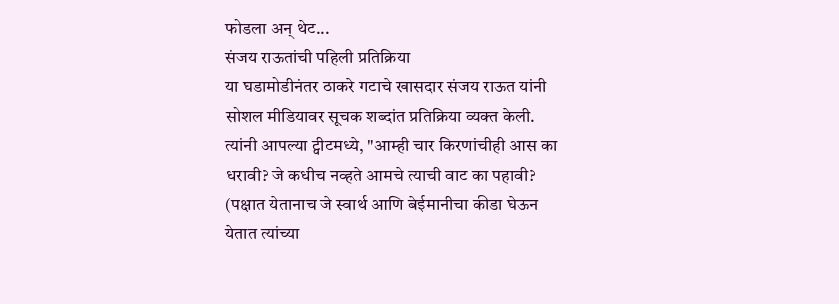फोडला अन् थेट...
संजय राऊतांची पहिली प्रतिक्रिया
या घडामोडीनंतर ठाकरे गटाचे खासदार संजय राऊत यांनी सोशल मीडियावर सूचक शब्दांत प्रतिक्रिया व्यक्त केली. त्यांनी आपल्या ट्वीटमध्ये, "आम्ही चार किरणांचीही आस का धरावी? जे कधीच नव्हते आमचे त्याची वाट का पहावी? (पक्षात येतानाच जे स्वार्थ आणि बेईमानीचा कीडा घेऊन येतात त्यांच्या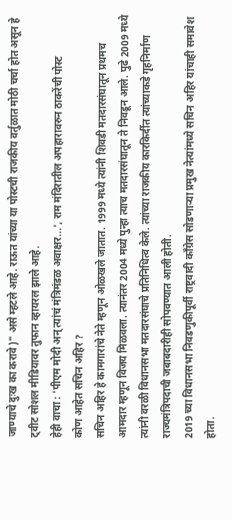जाण्याचे दुःख का करावे)" असे म्हटले आहे. राऊत यांच्या या पोस्टची राजकीय वर्तुळात मोठी चर्चा होत असून हे ट्वीट सोशल मीडियावर तुफान व्हायरल झाले आहे.
हेही वाचा : 'पीएम मोदी अन् त्यांचं मंत्रिमंडळ अवाक्षर...', राम मंदिरातील अपहारावरुन ठाकरेंची पोस्ट
कोण आहेत सचिन अहिर ?
सचिन अहिर हे कामगारांचे नेते म्हणून ओळखले जातात. 1999 मध्ये त्यांनी शिवडी मतदारसंघातून प्रथमच आमदार म्हणून विजय मिळवला. त्यानंतर 2004 मध्ये पुन्हा त्याच मतदारसंघातून ते निवडून आले. पुढे 2009 मध्ये त्यांनी वरळी विधानसभा मतदारसंघाचे प्रतिनिधित्व केले. त्यांच्या राजकीय कारकिर्दीत त्यांच्याकडे गृहनिर्माण राज्यमंत्रिपदाची जबाबदारीही सोपवण्यात आली होती.
2019 च्या विधानसभा निवडणुकीपूर्वी राष्ट्रवादी काँग्रेस सोडणाऱ्या प्रमुख नेत्यांमध्ये सचिन अहिर यांचाही समावेश होता.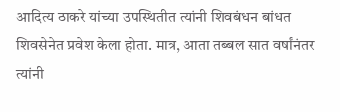आदित्य ठाकरे यांच्या उपस्थितीत त्यांनी शिवबंधन बांधत शिवसेनेत प्रवेश केला होता. मात्र, आता तब्बल सात वर्षांनंतर त्यांनी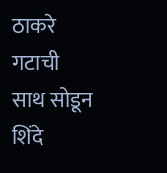ठाकरे गटाची साथ सोडून शिंदे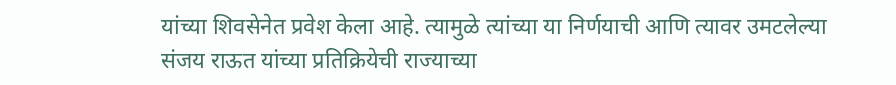यांच्या शिवसेनेत प्रवेश केला आहे. त्यामुळे त्यांच्या या निर्णयाची आणि त्यावर उमटलेल्या संजय राऊत यांच्या प्रतिक्रियेची राज्याच्या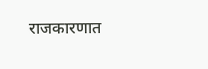राजकारणात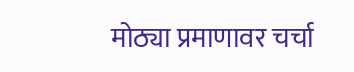मोठ्या प्रमाणावर चर्चा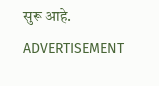सुरू आहे.
ADVERTISEMENT